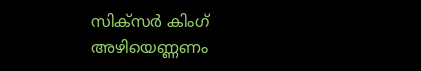സിക്സര്‍ കിംഗ്
അഴിയെണ്ണണം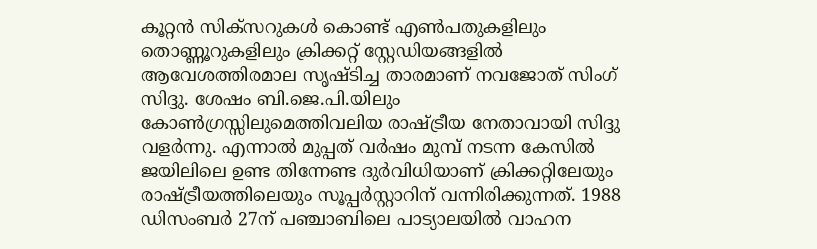കൂറ്റന്‍ സിക്സറുകള്‍ കൊണ്ട് എണ്‍പതുകളിലും തൊണ്ണൂറുകളിലും ക്രിക്കറ്റ് സ്റ്റേഡിയങ്ങളില്‍ ആവേശത്തിരമാല സൃഷ്ടിച്ച താരമാണ് നവജോത് സിംഗ് സിദ്ദു. ശേഷം ബി.ജെ.പി.യിലും കോണ്‍ഗ്രസ്സിലുമെത്തിവലിയ രാഷ്ട്രീയ നേതാവായി സിദ്ദു വളര്‍ന്നു. എന്നാല്‍ മുപ്പത് വര്‍ഷം മുമ്പ് നടന്ന കേസില്‍ ജയിലിലെ ഉണ്ട തിന്നേണ്ട ദുര്‍വിധിയാണ് ക്രിക്കറ്റിലേയും രാഷ്ട്രീയത്തിലെയും സൂപ്പര്‍സ്റ്റാറിന് വന്നിരിക്കുന്നത്. 1988 ഡിസംബര്‍ 27ന് പഞ്ചാബിലെ പാട്യാലയില്‍ വാഹന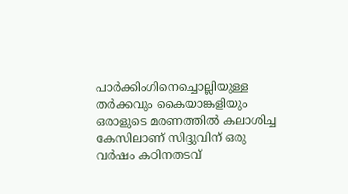പാര്‍ക്കിംഗിനെച്ചൊല്ലിയുള്ള തര്‍ക്കവും കൈയാങ്കളിയും ഒരാളുടെ മരണത്തില്‍ കലാശിച്ച കേസിലാണ് സിദ്ദുവിന് ഒരു വര്‍ഷം കഠിനതടവ്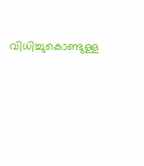വിധിച്ചുകൊണ്ടുള്ള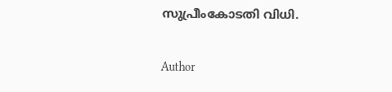സുപ്രീംകോടതി വിധി.

Author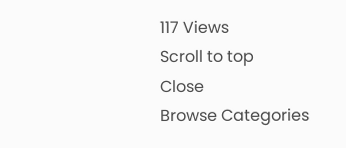117 Views
Scroll to top
Close
Browse Categories